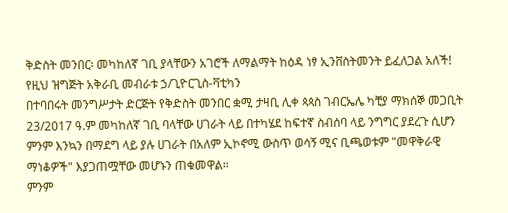ቅድስት መንበር፡ መካከለኛ ገቢ ያላቸውን አገሮች ለማልማት ከዕዳ ነፃ ኢንቨስትመንት ይፈለጋል አለች!
የዚህ ዝግጅት አቅራቢ መብራቱ ኃ/ጊዮርጊስ-ቫቲካን
በተባበሩት መንግሥታት ድርጅት የቅድስት መንበር ቋሚ ታዛቢ ሊቀ ጳጳስ ገብርኤሌ ካቺያ ማክሰኞ መጋቢት 23/2017 ዓ.ም መካከለኛ ገቢ ባላቸው ሀገራት ላይ በተካሄደ ከፍተኛ ስብሰባ ላይ ንግግር ያደረጉ ሲሆን ምንም እንኳን በማደግ ላይ ያሉ ሀገራት በአለም ኢኮኖሚ ውስጥ ወሳኝ ሚና ቢጫወቱም "መዋቅራዊ ማነቆዎች" እያጋጠሟቸው መሆኑን ጠቁመዋል።
ምንም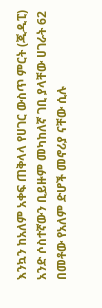እንኳን ከአለም አቀፍ ጠቅላላ የሀገር ውስጥ ምርት (ጂዲፒ) አንድ ሶስተኛውን ቢይዙም መካከለኛ ገቢ ያላቸው ሀገራት 62 በመቶው የአለም ድሆች መኖሪያ ናቸው ሲሉ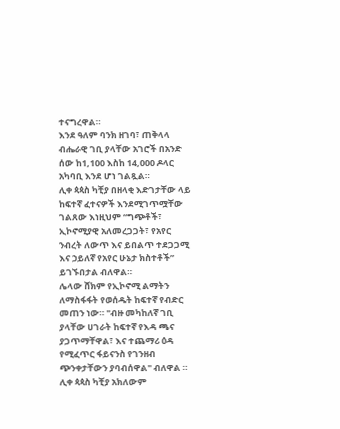ተናግረዋል።
እንደ ዓለም ባንክ ዘገባ፣ ጠቅላላ ብሔራዊ ገቢ ያላቸው አገሮች በአንድ ሰው ከ1,100 እስከ 14,000 ዶላር አካባቢ እንደ ሆነ ገልጿል።
ሊቀ ጳጳስ ካቺያ በዘላቂ እድገታቸው ላይ ከፍተኛ ፈተናዎች እንደሚገጥሟቸው ገልጸው እነዚህም “ግጭቶች፣ ኢኮኖሚያዊ አለመረጋጋት፣ የአየር ንብረት ለውጥ እና ይበልጥ ተደጋጋሚ እና ኃይለኛ የአየር ሁኔታ ክስተቶች” ይገኙበታል ብለዋል።
ሌላው ሸክም የኢኮኖሚ ልማትን ለማስፋፋት የወሰዱት ከፍተኛ የብድር መጠን ነው። "ብዙ መካከለኛ ገቢ ያላቸው ሀገራት ከፍተኛ የእዳ ጫና ያጋጥማቸዋል፣ እና ተጨማሪ ዕዳ የሚፈጥር ፋይናንስ የገንዘብ ጭንቀታቸውን ያባብሰዋል" ብለዋል ።
ሊቀ ጳጳስ ካቺያ አክለውም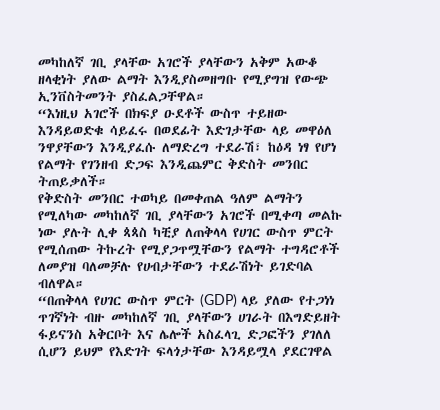መካከለኛ ገቢ ያላቸው አገሮች ያላቸውን አቅም አውቆ ዘላቂነት ያለው ልማት እንዲያስመዘግቡ የሚያግዝ የውጭ ኢንቨስትመንት ያስፈልጋቸዋል።
“እነዚህ አገሮች በክፍያ ዑደቶች ውስጥ ተይዘው እንዳይወድቁ ሳይፈሩ በወደፊት እድገታቸው ላይ መዋዕለ ንዋያቸውን እንዲያፈሱ ለማድረግ ተደራሽ፣ ከዕዳ ነፃ የሆነ የልማት የገንዘብ ድጋፍ እንዲጨምር ቅድስት መንበር ትጠይቃለች።
የቅድስት መንበር ተወካይ በመቀጠል ዓለም ልማትን የሚለካው መካከለኛ ገቢ ያላቸውን አገሮች በሚቀጣ መልኩ ነው ያሉት ሊቀ ጳጳስ ካቺያ ለጠቅላላ የሀገር ውስጥ ምርት የሚሰጠው ትኩረት የሚያጋጥሟቸውን የልማት ተግዳሮቶች ለመያዝ ባለመቻሉ የሀብታቸውን ተደራሽነት ይገድባል ብለዋል።
“በጠቅላላ የሀገር ውስጥ ምርት (GDP) ላይ ያለው የተጋነነ ጥገኛነት ብዙ መካከለኛ ገቢ ያላቸውን ሀገራት በእግድይዘት ፋይናንስ አቅርቦት እና ሌሎች አስፈላጊ ድጋፎችን ያገለለ ሲሆን ይህም የእድገት ፍላጎታቸው እንዳይሟላ ያደርገዋል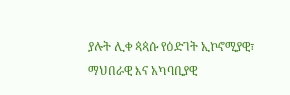ያሉት ሊቀ ጳጳሱ የዕድገት ኢኮኖሚያዊ፣ ማህበራዊ እና አካባቢያዊ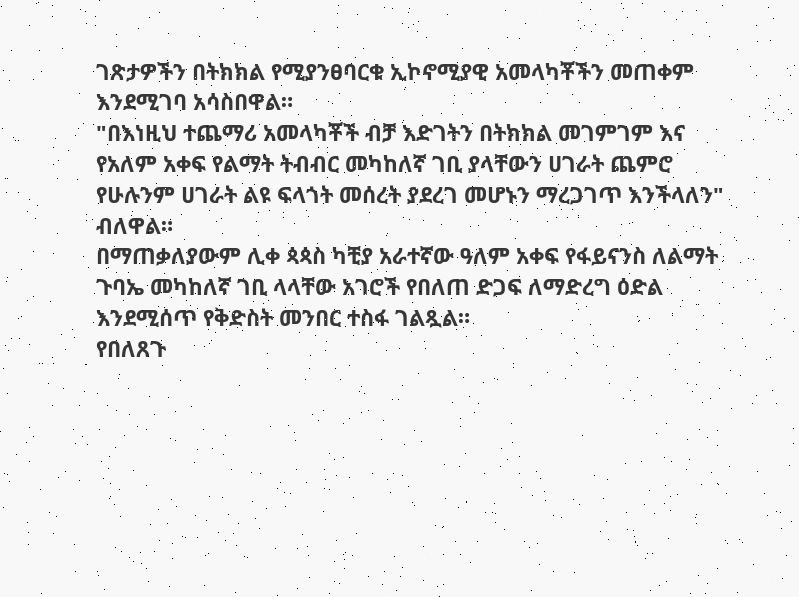ገጽታዎችን በትክክል የሚያንፀባርቁ ኢኮኖሚያዊ አመላካቾችን መጠቀም እንደሚገባ አሳስበዋል።
"በእነዚህ ተጨማሪ አመላካቾች ብቻ እድገትን በትክክል መገምገም እና የአለም አቀፍ የልማት ትብብር መካከለኛ ገቢ ያላቸውን ሀገራት ጨምሮ የሁሉንም ሀገራት ልዩ ፍላጎት መሰረት ያደረገ መሆኑን ማረጋገጥ እንችላለን" ብለዋል።
በማጠቃለያውም ሊቀ ጳጳስ ካቺያ አራተኛው ዓለም አቀፍ የፋይናንስ ለልማት ጉባኤ መካከለኛ ገቢ ላላቸው አገሮች የበለጠ ድጋፍ ለማድረግ ዕድል እንደሚሰጥ የቅድስት መንበር ተስፋ ገልጿል።
የበለጸጉ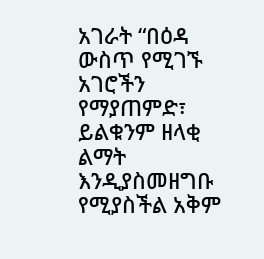አገራት “በዕዳ ውስጥ የሚገኙ አገሮችን የማያጠምድ፣ ይልቁንም ዘላቂ ልማት እንዲያስመዘግቡ የሚያስችል አቅም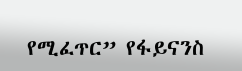የሚፈጥር” የፋይናንስ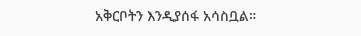አቅርቦትን እንዲያሰፋ አሳስቧል።